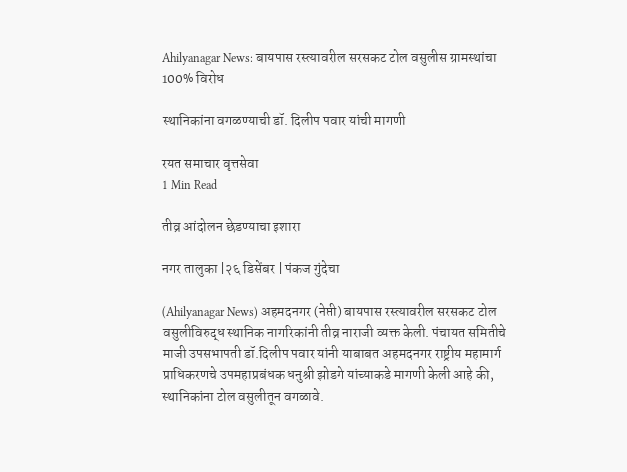Ahilyanagar News: बायपास रस्त्यावरील सरसकट टोल वसुलीस ग्रामस्थांचा 100% विरोध

स्थानिकांना वगळण्याची डॉ. दिलीप पवार यांची मागणी

रयत समाचार वृत्तसेवा
1 Min Read

तीव्र आंदोलन छेडण्याचा इशारा

नगर तालुका |२६ डिसेंबर | पंकज गुंदेचा

(Ahilyanagar News) अहमदनगर (नेप्ती) बायपास रस्त्यावरील सरसकट टोल वसुलीविरुद्ध स्थानिक नागरिकांनी तीव्र नाराजी व्यक्त केली. पंचायत समितीचे माजी उपसभापती डॉ.दिलीप पवार यांनी याबाबत अहमदनगर राष्ट्रीय महामार्ग प्राधिकरणचे उपमहाप्रबंधक धनुश्री झोडगे यांच्याकडे मागणी केली आहे की, स्थानिकांना टोल वसुलीतून वगळावे.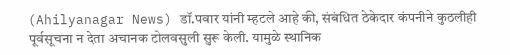(Ahilyanagar News) डॉ.पवार यांनी म्हटले आहे की, संबंधित ठेकेदार कंपनीने कुठलीही पूर्वसूचना न देता अचानक टोलवसुली सुरू केली. यामुळे स्थानिक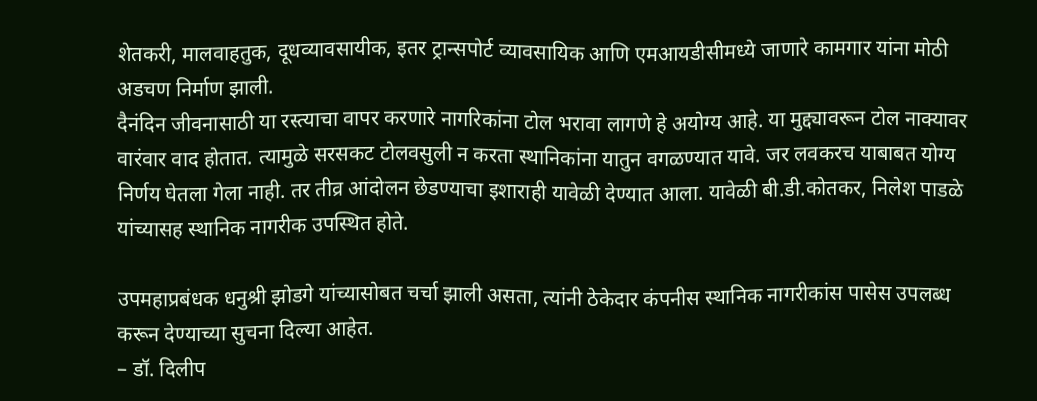शेतकरी, मालवाहतुक, दूधव्यावसायीक, इतर ट्रान्सपोर्ट व्यावसायिक आणि एमआयडीसीमध्ये जाणारे कामगार यांना मोठी अडचण निर्माण झाली.
दैनंदिन जीवनासाठी या रस्त्याचा वापर करणारे नागरिकांना टोल भरावा लागणे हे अयोग्य आहे. या मुद्द्यावरून टोल नाक्यावर वारंवार वाद होतात. त्यामुळे सरसकट टोलवसुली न करता स्थानिकांना यातुन वगळण्यात यावे. जर लवकरच याबाबत योग्य निर्णय घेतला गेला नाही. तर तीव्र आंदोलन छेडण्याचा इशाराही यावेळी देण्यात आला. यावेळी बी.डी.कोतकर, निलेश पाडळे यांच्यासह स्थानिक नागरीक उपस्थित होते.

उपमहाप्रबंधक धनुश्री झोडगे यांच्यासोबत चर्चा झाली असता, त्यांनी ठेकेदार कंपनीस स्थानिक नागरीकांस पासेस उपलब्ध करून देण्याच्या सुचना दिल्या आहेत.
– डॉ. दिलीप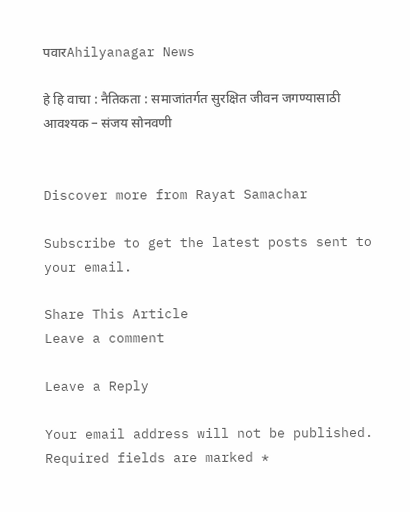पवारAhilyanagar News

हे हि वाचा : नैतिकता : समाजांतर्गत सुरक्षित जीवन जगण्यासाठी आवश्यक – संजय सोनवणी


Discover more from Rayat Samachar

Subscribe to get the latest posts sent to your email.

Share This Article
Leave a comment

Leave a Reply

Your email address will not be published. Required fields are marked *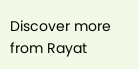Discover more from Rayat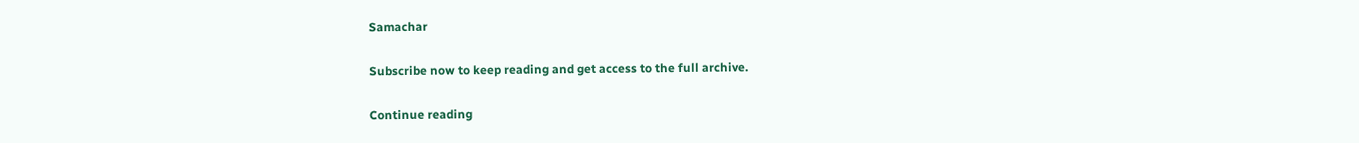Samachar

Subscribe now to keep reading and get access to the full archive.

Continue reading